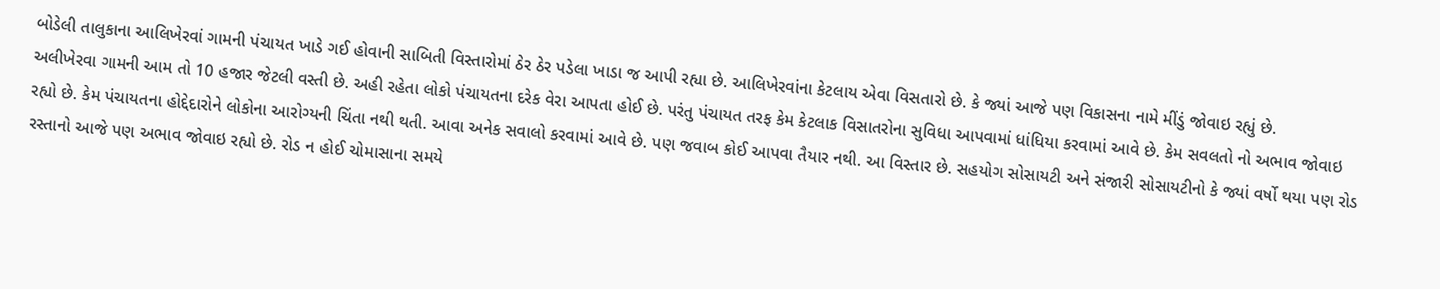બોડેલી તાલુકાના આલિખેરવાં ગામની પંચાયત ખાડે ગઈ હોવાની સાબિતી વિસ્તારોમાં ઠેર ઠેર પડેલા ખાડા જ આપી રહ્યા છે. આલિખેરવાંના કેટલાય એવા વિસતારો છે. કે જ્યાં આજે પણ વિકાસના નામે મીંડું જોવાઇ રહ્યું છે.
અલીખેરવા ગામની આમ તો 10 હજાર જેટલી વસ્તી છે. અહી રહેતા લોકો પંચાયતના દરેક વેરા આપતા હોઈ છે. પરંતુ પંચાયત તરફ કેમ કેટલાક વિસાતરોના સુવિધા આપવામાં ધાંધિયા કરવામાં આવે છે. કેમ સવલતો નો અભાવ જોવાઇ રહ્યો છે. કેમ પંચાયતના હોદ્દેદારોને લોકોના આરોગ્યની ચિંતા નથી થતી. આવા અનેક સવાલો કરવામાં આવે છે. પણ જવાબ કોઈ આપવા તૈયાર નથી. આ વિસ્તાર છે. સહયોગ સોસાયટી અને સંજારી સોસાયટીનો કે જ્યાં વર્ષો થયા પણ રોડ રસ્તાનો આજે પણ અભાવ જોવાઇ રહ્યો છે. રોડ ન હોઈ ચોમાસાના સમયે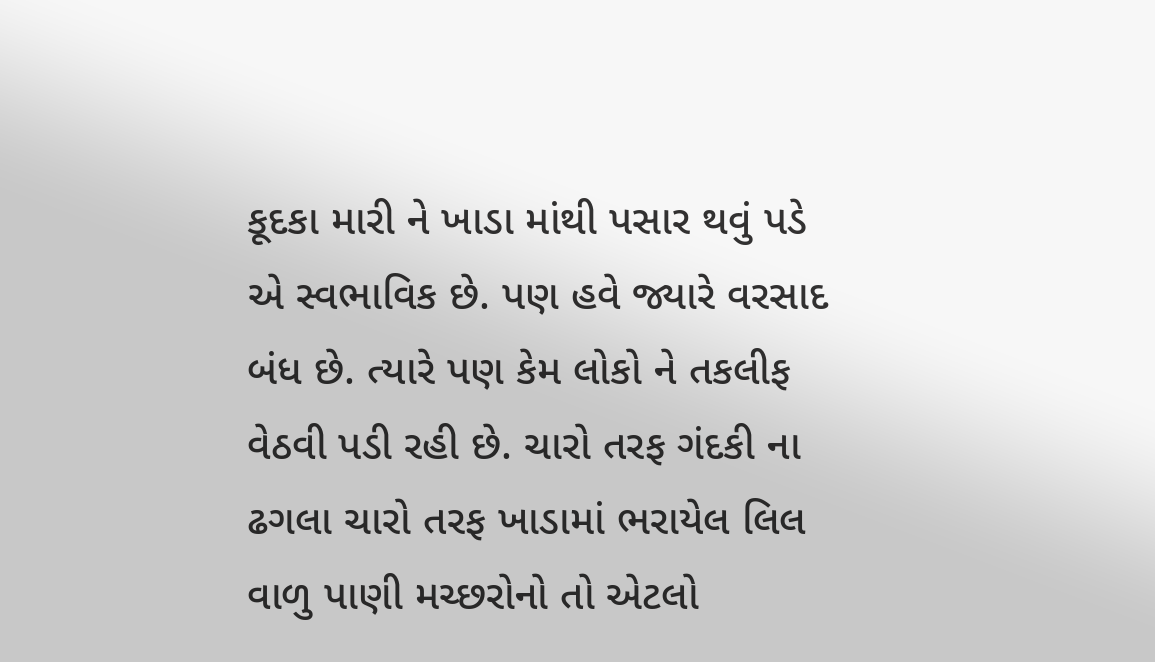કૂદકા મારી ને ખાડા માંથી પસાર થવું પડે એ સ્વભાવિક છે. પણ હવે જ્યારે વરસાદ બંધ છે. ત્યારે પણ કેમ લોકો ને તકલીફ વેઠવી પડી રહી છે. ચારો તરફ ગંદકી ના ઢગલા ચારો તરફ ખાડામાં ભરાયેલ લિલ વાળુ પાણી મચ્છરોનો તો એટલો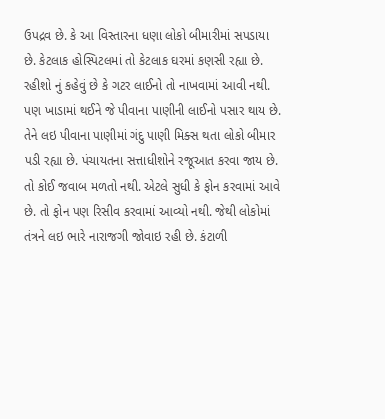ઉપદ્રવ છે. કે આ વિસ્તારના ધણા લોકો બીમારીમાં સપડાયા છે. કેટલાક હોસ્પિટલમાં તો કેટલાક ઘરમાં કણસી રહ્યા છે. રહીશો નું કહેવું છે કે ગટર લાઈનો તો નાખવામાં આવી નથી. પણ ખાડામાં થઈને જે પીવાના પાણીની લાઈનો પસાર થાય છે. તેને લઇ પીવાના પાણીમાં ગંદુ પાણી મિક્સ થતા લોકો બીમાર પડી રહ્યા છે. પંચાયતના સત્તાધીશોને રજૂઆત કરવા જાય છે. તો કોઈ જવાબ મળતો નથી. એટલે સુધી કે ફોન કરવામાં આવે છે. તો ફોન પણ રિસીવ કરવામાં આવ્યો નથી. જેથી લોકોમાં તંત્રને લઇ ભારે નારાજગી જોવાઇ રહી છે. કંટાળી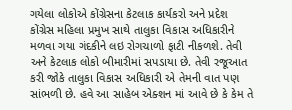ગયેલા લોકોએ કોંગ્રેસના કેટલાક કાર્યકરો અને પ્રદેશ કોંગ્રેસ મહિલા પ્રમુખ સાથે તાલુકા વિકાસ અધિકારીને મળવા ગયા ગંદકીને લઇ રોગચાળો ફાટી નીકળશે. તેવી અને કેટલાક લોકો બીમારીમાં સપડાયા છે. તેવી રજૂઆત કરી જોકે તાલુકા વિકાસ અધિકારી એ તેમની વાત પણ સાંભળી છે. હવે આ સાહેબ એક્શન માં આવે છે કે કેમ તે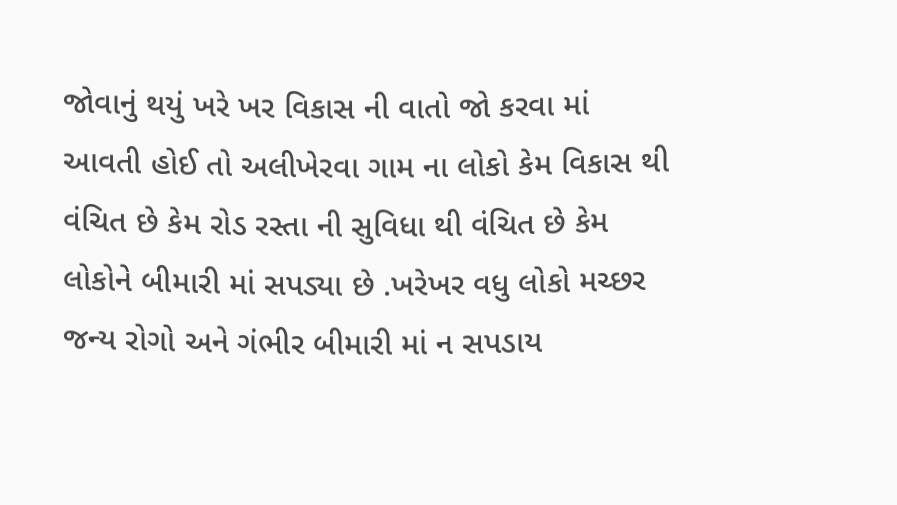જોવાનું થયું ખરે ખર વિકાસ ની વાતો જો કરવા માં આવતી હોઈ તો અલીખેરવા ગામ ના લોકો કેમ વિકાસ થી વંચિત છે કેમ રોડ રસ્તા ની સુવિધા થી વંચિત છે કેમ લોકોને બીમારી માં સપડ્યા છે .ખરેખર વધુ લોકો મચ્છર જન્ય રોગો અને ગંભીર બીમારી માં ન સપડાય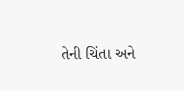તેની ચિંતા અને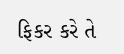ફિકર કરે તે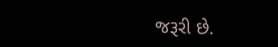જરૂરી છે.